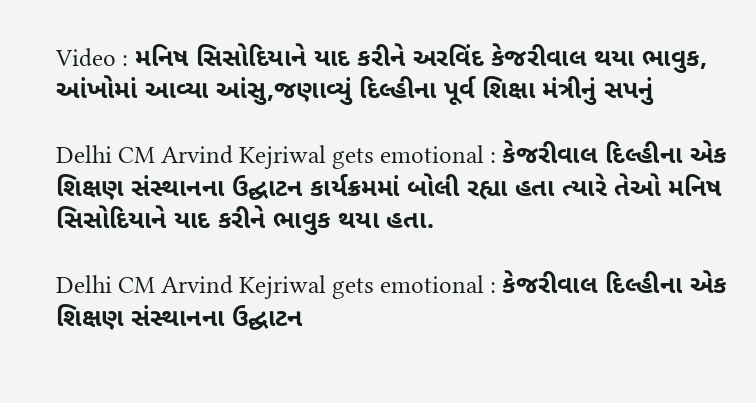Video : મનિષ સિસોદિયાને યાદ કરીને અરવિંદ કેજરીવાલ થયા ભાવુક, આંખોમાં આવ્યા આંસુ,જણાવ્યું દિલ્હીના પૂર્વ શિક્ષા મંત્રીનું સપનું

Delhi CM Arvind Kejriwal gets emotional : કેજરીવાલ દિલ્હીના એક શિક્ષણ સંસ્થાનના ઉદ્ઘાટન કાર્યક્રમમાં બોલી રહ્યા હતા ત્યારે તેઓ મનિષ સિસોદિયાને યાદ કરીને ભાવુક થયા હતા.

Delhi CM Arvind Kejriwal gets emotional : કેજરીવાલ દિલ્હીના એક શિક્ષણ સંસ્થાનના ઉદ્ઘાટન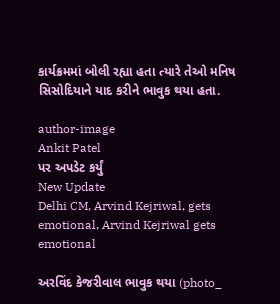કાર્યક્રમમાં બોલી રહ્યા હતા ત્યારે તેઓ મનિષ સિસોદિયાને યાદ કરીને ભાવુક થયા હતા.

author-image
Ankit Patel
પર અપડેટ કર્યું
New Update
Delhi CM, Arvind Kejriwal, gets emotional, Arvind Kejriwal gets emotional

અરવિંદ કેજરીવાલ ભાવુક થયા (photo_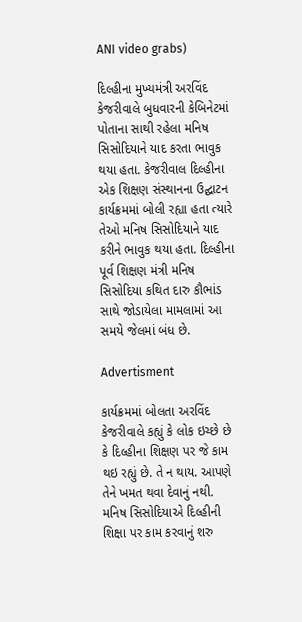ANI video grabs)

દિલ્હીના મુખ્યમંત્રી અરવિંદ કેજરીવાલે બુધવારની કેબિનેટમાં પોતાના સાથી રહેલા મનિષ સિસોદિયાને યાદ કરતા ભાવુક થયા હતા. કેજરીવાલ દિલ્હીના એક શિક્ષણ સંસ્થાનના ઉદ્ઘાટન કાર્યક્રમમાં બોલી રહ્યા હતા ત્યારે તેઓ મનિષ સિસોદિયાને યાદ કરીને ભાવુક થયા હતા. દિલ્હીના પૂર્વ શિક્ષણ મંત્રી મનિષ સિસોદિયા કથિત દારુ કૌભાંડ સાથે જોડાયેલા મામલામાં આ સમયે જેલમાં બંધ છે.

Advertisment

કાર્યક્રમમાં બોલતા અરવિંદ કેજરીવાલે કહ્યું કે લોક ઇચ્છે છે કે દિલ્હીના શિક્ષણ પર જે કામ થઇ રહ્યું છે. તે ન થાય. આપણે તેને ખમત થવા દેવાનું નથી. મનિષ સિસોદિયાએ દિલ્હીની શિક્ષા પર કામ કરવાનું શરુ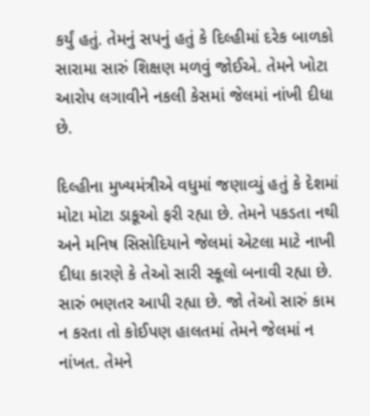કર્યું હતું. તેમનું સપનું હતું કે દિલ્હીમાં દરેક બાળકો સારામા સારું શિક્ષણ મળવું જોઈએ. તેમને ખોટા આરોપ લગાવીને નકલી કેસમાં જેલમાં નાંખી દીધા છે.

દિલ્હીના મુખ્યમંત્રીએ વધુમાં જણાવ્યું હતું કે દેશમાં મોટા મોટા ડાકૂઓ ફરી રહ્યા છે. તેમને પકડતા નથી અને મનિષ સિસોદિયાને જેલમાં એટલા માટે નાખી દીધા કારણે કે તેઓ સારી સ્કૂલો બનાવી રહ્યા છે. સારું ભણતર આપી રહ્યા છે. જો તેઓ સારું કામ ન કરતા તો કોઈપણ હાલતમાં તેમને જેલમાં ન નાંખત. તેમને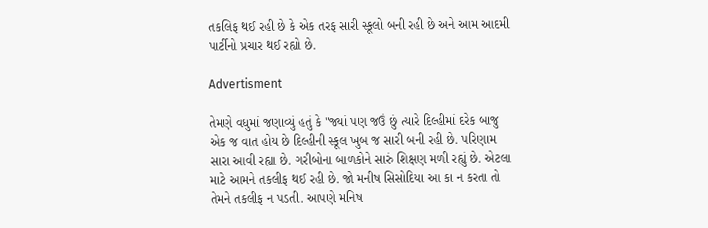તકલિફ થઈ રહી છે કે એક તરફ સારી સ્કૂલો બની રહી છે અને આમ આદમી પાર્ટીનો પ્રચાર થઈ રહ્યો છે.

Advertisment

તેમણે વધુમાં જણાવ્યું હતું કે "જ્યાં પણ જઉં છું ત્યારે દિલ્હીમાં દરેક બાજુ એક જ વાત હોય છે દિલ્હીની સ્કૂલ ખુબ જ સારી બની રહી છે. પરિણામ સારા આવી રહ્યા છે. ગરીબોના બાળકોને સારું શિક્ષણ મળી રહ્યું છે. એટલા માટે આમને તકલીફ થઈ રહી છે. જો મનીષ સિસોદિયા આ કા ન કરતા તો તેમને તકલીફ ન પડતી. આપણે મનિષ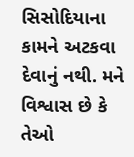સિસોદિયાના કામને અટકવા દેવાનું નથી. મને વિશ્વાસ છે કે તેઓ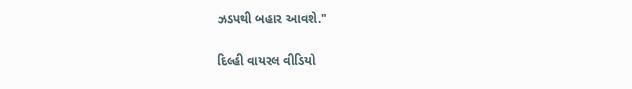ઝડપથી બહાર આવશે."

દિલ્હી વાયરલ વીડિયો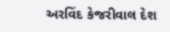અરવિંદ કેજરીવાલ દેશ